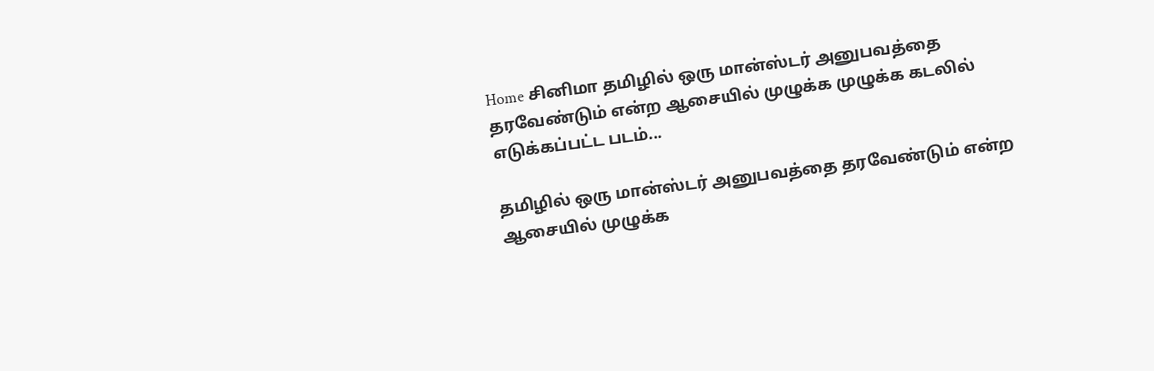Home சினிமா தமிழில் ஒரு மான்ஸ்டர் அனுபவத்தை தரவேண்டும் என்ற ஆசையில் முழுக்க முழுக்க கடலில் எடுக்கப்பட்ட படம்...

தமிழில் ஒரு மான்ஸ்டர் அனுபவத்தை தரவேண்டும் என்ற ஆசையில் முழுக்க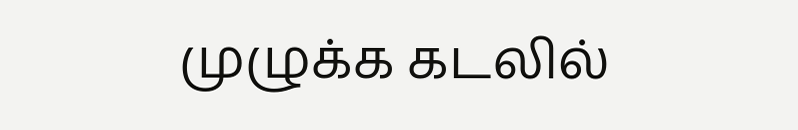முழுக்க கடலில்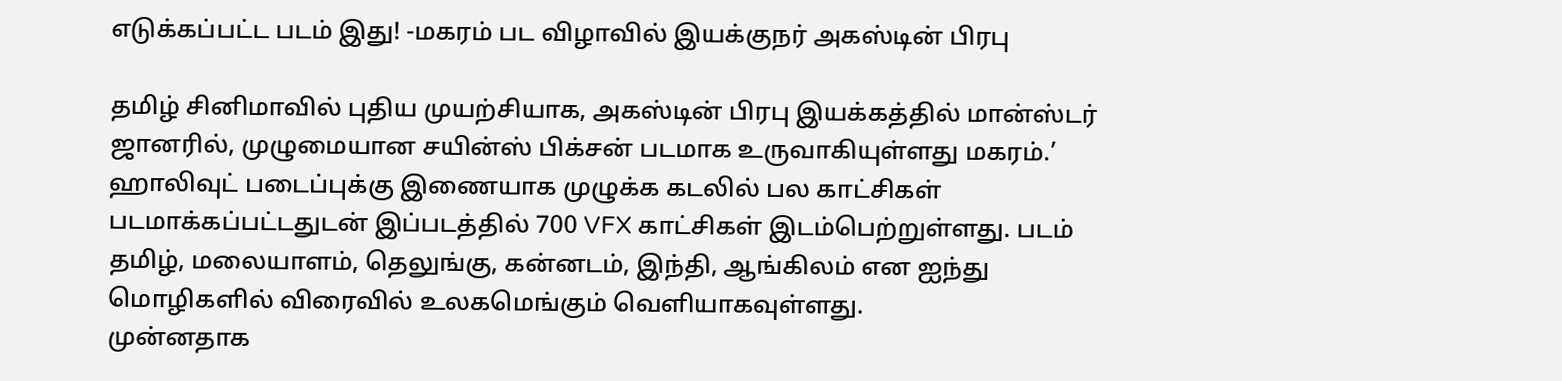எடுக்கப்பட்ட படம் இது! -மகரம் பட விழாவில் இயக்குநர் அகஸ்டின் பிரபு

தமிழ் சினிமாவில் புதிய முயற்சியாக, அகஸ்டின் பிரபு இயக்கத்தில் மான்ஸ்டர் ஜானரில், முழுமையான சயின்ஸ் பிக்சன் படமாக உருவாகியுள்ளது மகரம்.’
ஹாலிவுட் படைப்புக்கு இணையாக முழுக்க கடலில் பல காட்சிகள் படமாக்கப்பட்டதுடன் இப்படத்தில் 700 VFX காட்சிகள் இடம்பெற்றுள்ளது. படம் தமிழ், மலையாளம், தெலுங்கு, கன்னடம், இந்தி, ஆங்கிலம் என ஐந்து மொழிகளில் விரைவில் உலகமெங்கும் வெளியாகவுள்ளது.
முன்னதாக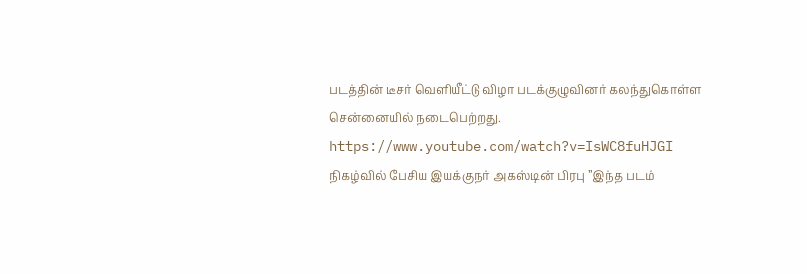படத்தின் டீசர் வெளியீட்டு விழா படக்குழுவினர் கலந்துகொள்ள சென்னையில் நடைபெற்றது.
https://www.youtube.com/watch?v=IsWC8fuHJGI
நிகழ்வில் பேசிய இயக்குநர் அகஸ்டின் பிரபு ”இந்த படம்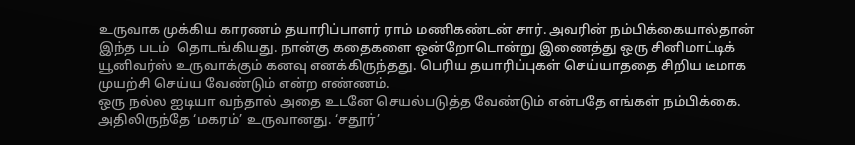உருவாக முக்கிய காரணம் தயாரிப்பாளர் ராம் மணிகண்டன் சார். அவரின் நம்பிக்கையால்தான் இந்த படம்  தொடங்கியது. நான்கு கதைகளை ஒன்றோடொன்று இணைத்து ஒரு சினிமாட்டிக் யூனிவர்ஸ் உருவாக்கும் கனவு எனக்கிருந்தது. பெரிய தயாரிப்புகள் செய்யாததை சிறிய டீமாக முயற்சி செய்ய வேண்டும் என்ற எண்ணம்.
ஒரு நல்ல ஐடியா வந்தால் அதை உடனே செயல்படுத்த வேண்டும் என்பதே எங்கள் நம்பிக்கை. அதிலிருந்தே ‘மகரம்’ உருவானது. ‘சதூர்’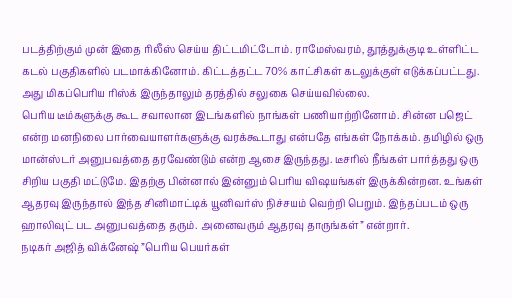படத்திற்கும் முன் இதை ரிலீஸ் செய்ய திட்டமிட்டோம். ராமேஸ்வரம், தூத்துக்குடி உள்ளிட்ட கடல் பகுதிகளில் படமாக்கினோம். கிட்டத்தட்ட 70% காட்சிகள் கடலுக்குள் எடுக்கப்பட்டது. அது மிகப்பெரிய ரிஸ்க் இருந்தாலும் தரத்தில் சலுகை செய்யவில்லை.
பெரிய டீம்களுக்கு கூட சவாலான இடங்களில் நாங்கள் பணியாற்றினோம். சின்ன பஜெட் என்ற மனநிலை பார்வையாளர்களுக்கு வரக்கூடாது என்பதே எங்கள் நோக்கம். தமிழில் ஒரு மான்ஸ்டர் அனுபவத்தை தரவேண்டும் என்ற ஆசை இருந்தது. டீசரில் நீங்கள் பார்த்தது ஒரு சிறிய பகுதி மட்டுமே. இதற்கு பின்னால் இன்னும் பெரிய விஷயங்கள் இருக்கின்றன. உங்கள் ஆதரவு இருந்தால் இந்த சினிமாட்டிக் யூனிவர்ஸ் நிச்சயம் வெற்றி பெறும். இந்தப்படம் ஒரு ஹாலிவுட் பட அனுபவத்தை தரும். அனைவரும் ஆதரவு தாருங்கள்” என்றார்.
நடிகர் அஜித் விக்னேஷ் ”பெரிய பெயர்கள்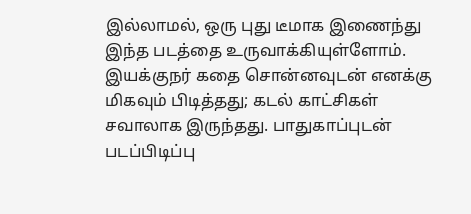இல்லாமல், ஒரு புது டீமாக இணைந்து இந்த படத்தை உருவாக்கியுள்ளோம். இயக்குநர் கதை சொன்னவுடன் எனக்கு மிகவும் பிடித்தது; கடல் காட்சிகள் சவாலாக இருந்தது. பாதுகாப்புடன் படப்பிடிப்பு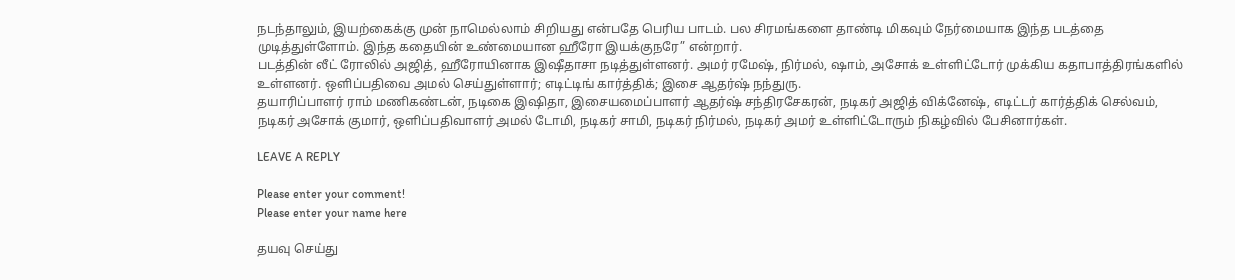நடந்தாலும், இயற்கைக்கு முன் நாமெல்லாம் சிறியது என்பதே பெரிய பாடம். பல சிரமங்களை தாண்டி மிகவும் நேர்மையாக இந்த படத்தை முடித்துள்ளோம். இந்த கதையின் உண்மையான ஹீரோ இயக்குநரே” என்றார்.
படத்தின் லீட் ரோலில் அஜித், ஹீரோயினாக இஷீதாசா நடித்துள்ளனர். அமர் ரமேஷ், நிர்மல், ஷாம், அசோக் உள்ளிட்டோர் முக்கிய கதாபாத்திரங்களில் உள்ளனர். ஒளிப்பதிவை அமல் செய்துள்ளார்; எடிட்டிங் கார்த்திக்; இசை ஆதர்ஷ் நந்துரு.
தயாரிப்பாளர் ராம் மணிகண்டன், நடிகை இஷிதா, இசையமைப்பாளர் ஆதர்ஷ் சந்திரசேகரன், நடிகர் அஜித் விக்னேஷ், எடிட்டர் கார்த்திக் செல்வம், நடிகர் அசோக் குமார், ஒளிப்பதிவாளர் அமல் டோமி, நடிகர் சாமி, நடிகர் நிர்மல், நடிகர் அமர் உள்ளிட்டோரும் நிகழ்வில் பேசினார்கள்.

LEAVE A REPLY

Please enter your comment!
Please enter your name here

தயவு செய்து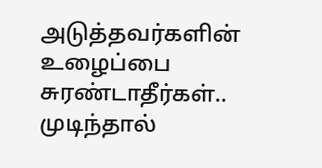அடுத்தவர்களின் உழைப்பை சுரண்டாதீர்கள்.. முடிந்தால்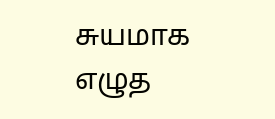சுயமாக எழுத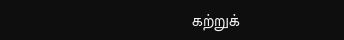கற்றுக்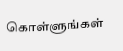கொள்ளுங்கள்